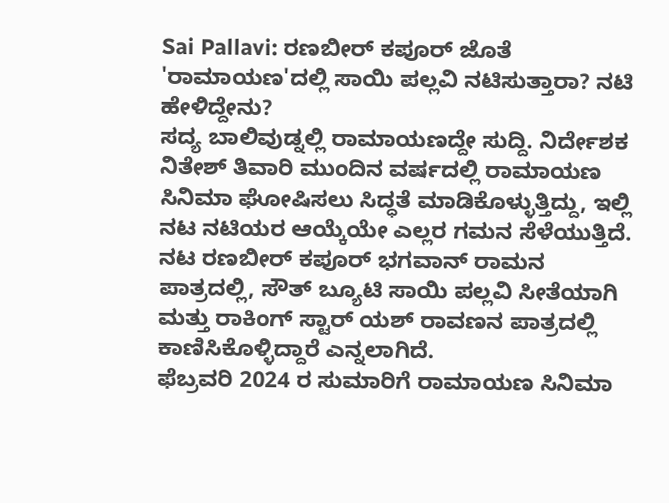Sai Pallavi: ರಣಬೀರ್ ಕಪೂರ್ ಜೊತೆ 'ರಾಮಾಯಣ'ದಲ್ಲಿ ಸಾಯಿ ಪಲ್ಲವಿ ನಟಿಸುತ್ತಾರಾ? ನಟಿ ಹೇಳಿದ್ದೇನು?
ಸದ್ಯ ಬಾಲಿವುಡ್ನಲ್ಲಿ ರಾಮಾಯಣದ್ದೇ ಸುದ್ದಿ. ನಿರ್ದೇಶಕ ನಿತೇಶ್ ತಿವಾರಿ ಮುಂದಿನ ವರ್ಷದಲ್ಲಿ ರಾಮಾಯಣ ಸಿನಿಮಾ ಘೋಷಿಸಲು ಸಿದ್ಧತೆ ಮಾಡಿಕೊಳ್ಳುತ್ತಿದ್ದು, ಇಲ್ಲಿ ನಟ ನಟಿಯರ ಆಯ್ಕೆಯೇ ಎಲ್ಲರ ಗಮನ ಸೆಳೆಯುತ್ತಿದೆ. ನಟ ರಣಬೀರ್ ಕಪೂರ್ ಭಗವಾನ್ ರಾಮನ ಪಾತ್ರದಲ್ಲಿ, ಸೌತ್ ಬ್ಯೂಟಿ ಸಾಯಿ ಪಲ್ಲವಿ ಸೀತೆಯಾಗಿ ಮತ್ತು ರಾಕಿಂಗ್ ಸ್ಟಾರ್ ಯಶ್ ರಾವಣನ ಪಾತ್ರದಲ್ಲಿ ಕಾಣಿಸಿಕೊಳ್ಳಿದ್ದಾರೆ ಎನ್ನಲಾಗಿದೆ.
ಫೆಬ್ರವರಿ 2024 ರ ಸುಮಾರಿಗೆ ರಾಮಾಯಣ ಸಿನಿಮಾ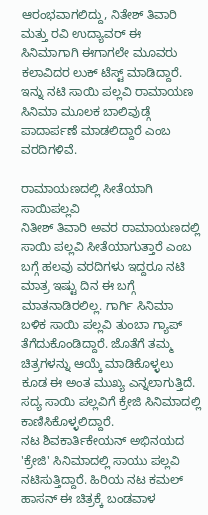ಆರಂಭವಾಗಲಿದ್ದು, ನಿತೇಶ್ ತಿವಾರಿ ಮತ್ತು ರವಿ ಉದ್ಯಾವರ್ ಈ ಸಿನಿಮಾಗಾಗಿ ಈಗಾಗಲೇ ಮೂವರು ಕಲಾವಿದರ ಲುಕ್ ಟೆಸ್ಟ್ ಮಾಡಿದ್ದಾರೆ. ಇನ್ನು ನಟಿ ಸಾಯಿ ಪಲ್ಲವಿ ರಾಮಾಯಣ ಸಿನಿಮಾ ಮೂಲಕ ಬಾಲಿವುಡ್ಗೆ ಪಾದಾರ್ಪಣೆ ಮಾಡಲಿದ್ದಾರೆ ಎಂಬ ವರದಿಗಳಿವೆ.

ರಾಮಾಯಣದಲ್ಲಿ ಸೀತೆಯಾಗಿ ಸಾಯಿಪಲ್ಲವಿ
ನಿತೀಶ್ ತಿವಾರಿ ಅವರ ರಾಮಾಯಣದಲ್ಲಿ ಸಾಯಿ ಪಲ್ಲವಿ ಸೀತೆಯಾಗುತ್ತಾರೆ ಎಂಬ ಬಗ್ಗೆ ಹಲವು ವರದಿಗಳು ಇದ್ದರೂ ನಟಿ ಮಾತ್ರ ಇಷ್ಟು ದಿನ ಈ ಬಗ್ಗೆ ಮಾತನಾಡಿರಲಿಲ್ಲ. ಗಾರ್ಗಿ ಸಿನಿಮಾ ಬಳಿಕ ಸಾಯಿ ಪಲ್ಲವಿ ತುಂಬಾ ಗ್ಯಾಪ್ ತೆಗೆದುಕೊಂಡಿದ್ದಾರೆ. ಜೊತೆಗೆ ತಮ್ಮ ಚಿತ್ರಗಳನ್ನು ಆಯ್ಕೆ ಮಾಡಿಕೊಳ್ಳಲು ಕೂಡ ಈ ಅಂತ ಮುಖ್ಯ ಎನ್ನಲಾಗುತ್ತಿದೆ. ಸದ್ಯ ಸಾಯಿ ಪಲ್ಲವಿಗೆ ಕ್ರೇಜಿ ಸಿನಿಮಾದಲ್ಲಿ ಕಾಣಿಸಿಕೊಳ್ಳಲಿದ್ದಾರೆ.
ನಟ ಶಿವಕಾರ್ತಿಕೇಯನ್ ಅಭಿನಯದ 'ಕ್ರೇಜಿ' ಸಿನಿಮಾದಲ್ಲಿ ಸಾಯು ಪಲ್ಲವಿ ನಟಿಸುತ್ತಿದ್ದಾರೆ. ಹಿರಿಯ ನಟ ಕಮಲ್ ಹಾಸನ್ ಈ ಚಿತ್ರಕ್ಕೆ ಬಂಡವಾಳ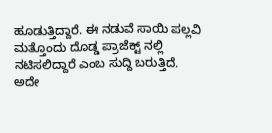ಹೂಡುತ್ತಿದ್ದಾರೆ. ಈ ನಡುವೆ ಸಾಯಿ ಪಲ್ಲವಿ ಮತ್ತೊಂದು ದೊಡ್ಡ ಪ್ರಾಜೆಕ್ಟ್ ನಲ್ಲಿ ನಟಿಸಲಿದ್ದಾರೆ ಎಂಬ ಸುದ್ದಿ ಬರುತ್ತಿದೆ. ಅದೇ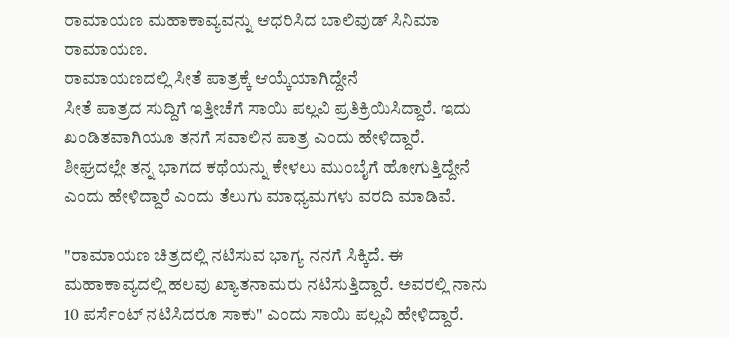ರಾಮಾಯಣ ಮಹಾಕಾವ್ಯವನ್ನು ಆಧರಿಸಿದ ಬಾಲಿವುಡ್ ಸಿನಿಮಾ ರಾಮಾಯಣ.
ರಾಮಾಯಣದಲ್ಲಿ ಸೀತೆ ಪಾತ್ರಕ್ಕೆ ಆಯ್ಕೆಯಾಗಿದ್ದೇನೆ
ಸೀತೆ ಪಾತ್ರದ ಸುದ್ದಿಗೆ ಇತ್ತೀಚೆಗೆ ಸಾಯಿ ಪಲ್ಲವಿ ಪ್ರತಿಕ್ರಿಯಿಸಿದ್ದಾರೆ. ಇದು ಖಂಡಿತವಾಗಿಯೂ ತನಗೆ ಸವಾಲಿನ ಪಾತ್ರ ಎಂದು ಹೇಳಿದ್ದಾರೆ. ಶೀಘ್ರದಲ್ಲೇ ತನ್ನ ಭಾಗದ ಕಥೆಯನ್ನು ಕೇಳಲು ಮುಂಬೈಗೆ ಹೋಗುತ್ತಿದ್ದೇನೆ ಎಂದು ಹೇಳಿದ್ದಾರೆ ಎಂದು ತೆಲುಗು ಮಾಧ್ಯಮಗಳು ವರದಿ ಮಾಡಿವೆ.

"ರಾಮಾಯಣ ಚಿತ್ರದಲ್ಲಿ ನಟಿಸುವ ಭಾಗ್ಯ ನನಗೆ ಸಿಕ್ಕಿದೆ. ಈ ಮಹಾಕಾವ್ಯದಲ್ಲಿ ಹಲವು ಖ್ಯಾತನಾಮರು ನಟಿಸುತ್ತಿದ್ದಾರೆ. ಅವರಲ್ಲಿ ನಾನು 10 ಪರ್ಸೆಂಟ್ ನಟಿಸಿದರೂ ಸಾಕು" ಎಂದು ಸಾಯಿ ಪಲ್ಲವಿ ಹೇಳಿದ್ದಾರೆ.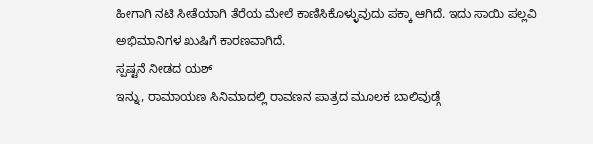ಹೀಗಾಗಿ ನಟಿ ಸೀತೆಯಾಗಿ ತೆರೆಯ ಮೇಲೆ ಕಾಣಿಸಿಕೊಳ್ಳುವುದು ಪಕ್ಕಾ ಆಗಿದೆ. ಇದು ಸಾಯಿ ಪಲ್ಲವಿ ಅಭಿಮಾನಿಗಳ ಖುಷಿಗೆ ಕಾರಣವಾಗಿದೆ.
ಸ್ಪಷ್ಟನೆ ನೀಡದ ಯಶ್
ಇನ್ನು, ರಾಮಾಯಣ ಸಿನಿಮಾದಲ್ಲಿ ರಾವಣನ ಪಾತ್ರದ ಮೂಲಕ ಬಾಲಿವುಡ್ಗೆ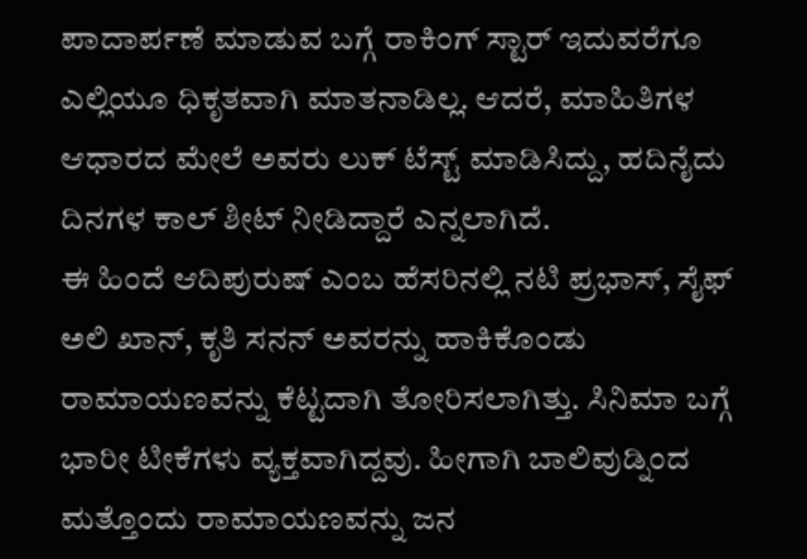ಪಾದಾರ್ಪಣೆ ಮಾಡುವ ಬಗ್ಗೆ ರಾಕಿಂಗ್ ಸ್ಟಾರ್ ಇದುವರೆಗೂ ಎಲ್ಲಿಯೂ ಧಿಕೃತವಾಗಿ ಮಾತನಾಡಿಲ್ಲ. ಆದರೆ, ಮಾಹಿತಿಗಳ ಆಧಾರದ ಮೇಲೆ ಅವರು ಲುಕ್ ಟೆಸ್ಟ್ ಮಾಡಿಸಿದ್ದು, ಹದಿನೈದು ದಿನಗಳ ಕಾಲ್ ಶೀಟ್ ನೀಡಿದ್ದಾರೆ ಎನ್ನಲಾಗಿದೆ.
ಈ ಹಿಂದೆ ಆದಿಪುರುಷ್ ಎಂಬ ಹೆಸರಿನಲ್ಲಿ ನಟಿ ಪ್ರಭಾಸ್, ಸೈಫ್ ಅಲಿ ಖಾನ್, ಕೃತಿ ಸನನ್ ಅವರನ್ನು ಹಾಕಿಕೊಂಡು ರಾಮಾಯಣವನ್ನು ಕೆಟ್ಟದಾಗಿ ತೋರಿಸಲಾಗಿತ್ತು. ಸಿನಿಮಾ ಬಗ್ಗೆ ಭಾರೀ ಟೀಕೆಗಳು ವ್ಯಕ್ತವಾಗಿದ್ದವು. ಹೀಗಾಗಿ ಬಾಲಿವುಡ್ನಿಂದ ಮತ್ತೊಂದು ರಾಮಾಯಣವನ್ನು ಜನ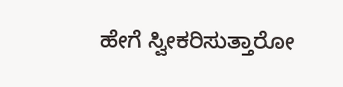ಹೇಗೆ ಸ್ವೀಕರಿಸುತ್ತಾರೋ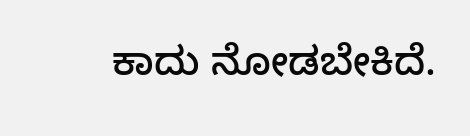ಕಾದು ನೋಡಬೇಕಿದೆ.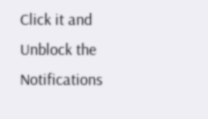Click it and Unblock the Notifications